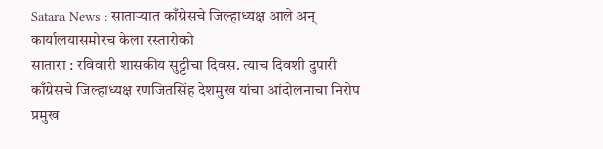Satara News : साताऱ्यात काँग्रेसचे जिल्हाध्यक्ष आले अन् कार्यालयासमोरच केला रस्तारोको
सातारा : रविवारी शासकीय सुट्टीचा दिवस. त्याच दिवशी दुपारी काँग्रेसचे जिल्हाध्यक्ष रणजितसिंह देशमुख यांचा आंदोलनाचा निरोप प्रमुख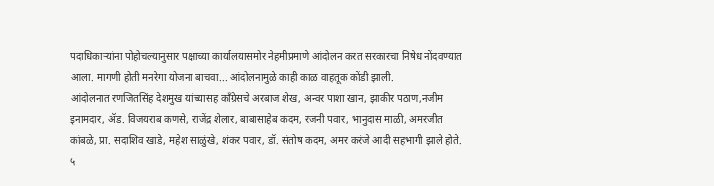पदाधिकाऱ्यांना पोहोचल्यानुसार पक्षाच्या कार्यालयासमोर नेहमीप्रमाणे आंदोलन करत सरकारचा निषेध नोंदवण्यात आला. मागणी होती मनरेगा योजना बाचवा... आंदोलनामुळे काही काळ वाहतूक कोंडी झाली.
आंदोलनात रणजितसिंह देशमुख यांच्यासह काँग्रेसचे अरबाज शेख, अन्वर पाशा खान, झाकीर पठाण,नजीम इनामदार, ॲड. विजयराब कणसे, राजेंद्र शेलार, बाबासाहेब कदम, रजनी पवार, भानुदास माळी, अमरजीत कांबळे, प्रा. सदाशिव खाडे, महेश साळुंखे, शंकर पवार, डॉ. संतोष कदम, अमर करंजे आदी सहभागी झाले होते.
५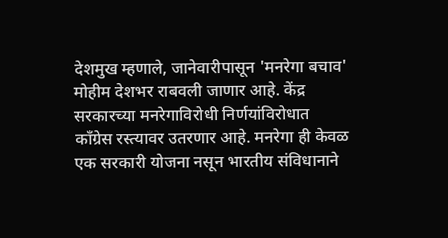देशमुख म्हणाले, जानेवारीपासून 'मनरेगा बचाव' मोहीम देशभर राबवली जाणार आहे. केंद्र सरकारच्या मनरेगाविरोधी निर्णयांविरोधात काँग्रेस रस्त्यावर उतरणार आहे. मनरेगा ही केवळ एक सरकारी योजना नसून भारतीय संविधानाने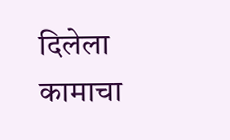दिलेला कामाचा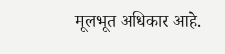मूलभूत अधिकार आहे.